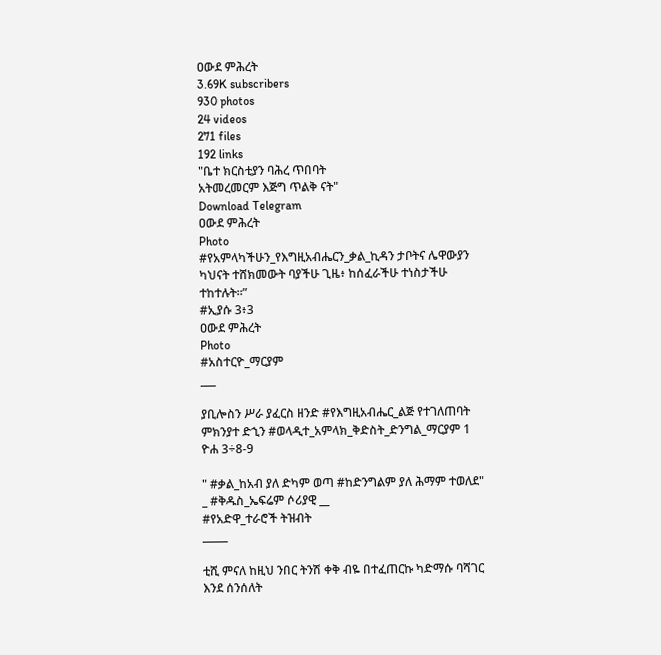ዐውደ ምሕረት
3.69K subscribers
930 photos
24 videos
271 files
192 links
"ቤተ ክርስቲያን ባሕረ ጥበባት
አትመረመርም እጅግ ጥልቅ ናት"
Download Telegram
ዐውደ ምሕረት
Photo
#የአምላካችሁን_የእግዚአብሔርን_ቃል_ኪዳን ታቦትና ሌዋውያን ካህናት ተሸክመውት ባያችሁ ጊዜ፥ ከሰፈራችሁ ተነስታችሁ ተከተሉት።”
#ኢያሱ 3፥3
ዐውደ ምሕረት
Photo
#አስተርዮ_ማርያም
___

ያቢሎስን ሥራ ያፈርስ ዘንድ #የእግዚአብሔር_ልጅ የተገለጠባት ምክንያተ ድኂን #ወላዲተ_አምላክ_ቅድስት_ድንግል_ማርያም 1 ዮሐ 3÷8-9

" #ቃል_ከአብ ያለ ድካም ወጣ #ከድንግልም ያለ ሕማም ተወለደ"
_ #ቅዱስ_ኤፍሬም ሶሪያዊ __
#የአድዋ_ተራሮች ትዝብት
_____

ቲሺ ምናለ ከዚህ ንበር ትንሽ ቀቅ ብዬ በተፈጠርኩ ካድማሱ ባሻገር እንደ ሰንሰለት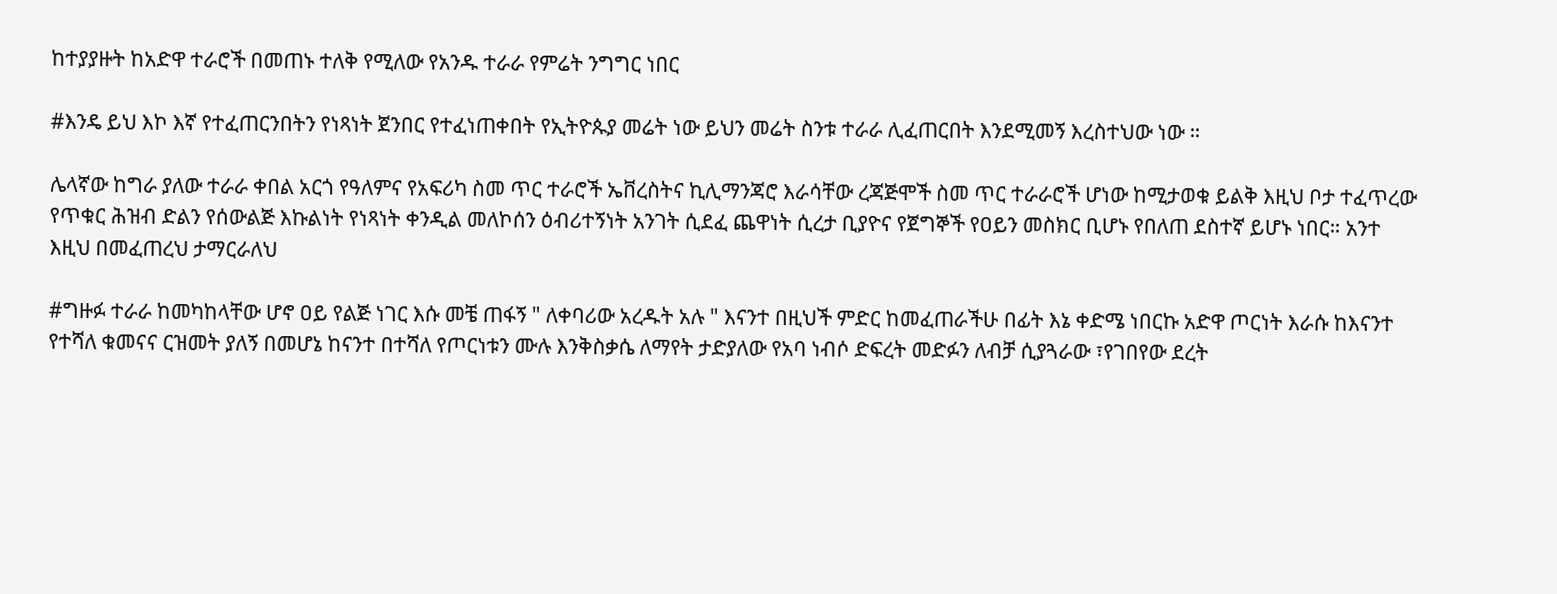ከተያያዙት ከአድዋ ተራሮች በመጠኑ ተለቅ የሚለው የአንዱ ተራራ የምሬት ንግግር ነበር

#እንዴ ይህ እኮ እኛ የተፈጠርንበትን የነጻነት ጀንበር የተፈነጠቀበት የኢትዮጱያ መሬት ነው ይህን መሬት ስንቱ ተራራ ሊፈጠርበት እንደሚመኝ እረስተህው ነው ።

ሌላኛው ከግራ ያለው ተራራ ቀበል አርጎ የዓለምና የአፍሪካ ስመ ጥር ተራሮች ኤቨረስትና ኪሊማንጃሮ እራሳቸው ረጃጅሞች ስመ ጥር ተራራሮች ሆነው ከሚታወቁ ይልቅ እዚህ ቦታ ተፈጥረው የጥቁር ሕዝብ ድልን የሰውልጅ እኩልነት የነጻነት ቀንዲል መለኮሰን ዕብሪተኝነት አንገት ሲደፈ ጨዋነት ሲረታ ቢያዮና የጀግኞች የዐይን መስክር ቢሆኑ የበለጠ ደስተኛ ይሆኑ ነበር። አንተ እዚህ በመፈጠረህ ታማርራለህ

#ግዙፉ ተራራ ከመካከላቸው ሆኖ ዐይ የልጅ ነገር እሱ መቼ ጠፋኝ " ለቀባሪው አረዱት አሉ " እናንተ በዚህች ምድር ከመፈጠራችሁ በፊት እኔ ቀድሜ ነበርኩ አድዋ ጦርነት እራሱ ከእናንተ የተሻለ ቁመናና ርዝመት ያለኝ በመሆኔ ከናንተ በተሻለ የጦርነቱን ሙሉ እንቅስቃሴ ለማየት ታድያለው የአባ ነብሶ ድፍረት መድፉን ለብቻ ሲያጓራው ፣የገበየው ደረት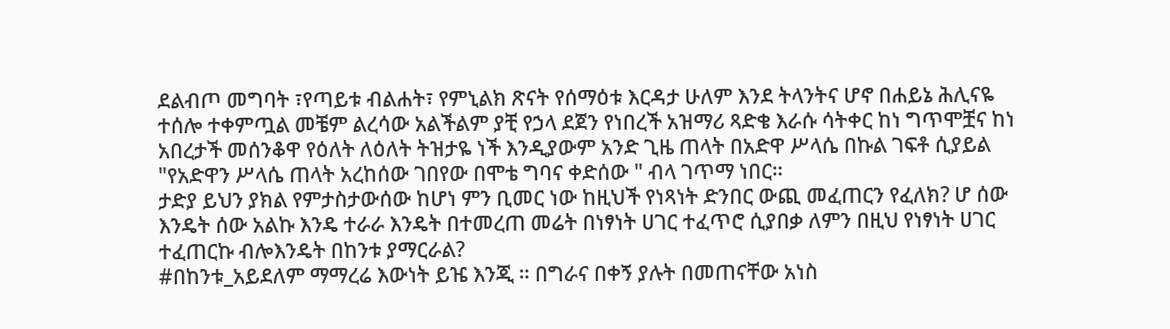ደልብጦ መግባት ፣የጣይቱ ብልሐት፣ የምኒልክ ጽናት የሰማዕቱ እርዳታ ሁለም እንደ ትላንትና ሆኖ በሐይኔ ሕሊናዬ ተሰሎ ተቀምጧል መቼም ልረሳው አልችልም ያቺ የኃላ ደጀን የነበረች አዝማሪ ጻድቄ እራሱ ሳትቀር ከነ ግጥሞቿና ከነ አበረታች መሰንቆዋ የዕለት ለዕለት ትዝታዬ ነች እንዲያውም አንድ ጊዜ ጠላት በአድዋ ሥላሴ በኩል ገፍቶ ሲያይል "የአድዋን ሥላሴ ጠላት አረከሰው ገበየው በሞቴ ግባና ቀድሰው " ብላ ገጥማ ነበር።
ታድያ ይህን ያክል የምታስታውሰው ከሆነ ምን ቢመር ነው ከዚህች የነጻነት ድንበር ውጪ መፈጠርን የፈለክ? ሆ ሰው እንዴት ሰው አልኩ እንዴ ተራራ እንዴት በተመረጠ መሬት በነፃነት ሀገር ተፈጥሮ ሲያበቃ ለምን በዚህ የነፃነት ሀገር ተፈጠርኩ ብሎእንዴት በከንቱ ያማርራል?
#በከንቱ_አይደለም ማማረሬ እውነት ይዤ እንጂ ። በግራና በቀኝ ያሉት በመጠናቸው አነስ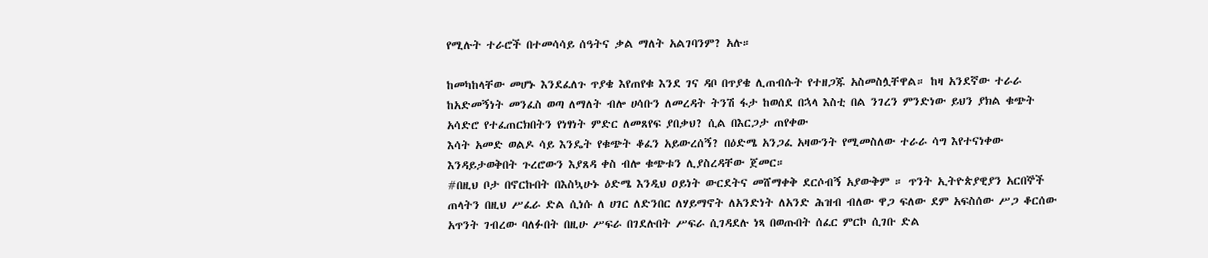የሚሉት ተራሮች በተመሳሳይ ሰዓትና ቃል ማለት አልገባንም? አሉ።

ከመካከላቸው መሆኑ እንደፈለጉ ጥያቄ እየጠየቁ እንደ ገና ዳቦ በጥያቄ ሊጠብሱት የተዘጋጁ አስመስሏቸዋል። ከዛ አንደኛው ተራራ ከአድመኝነት መንፈስ ወጣ ለማለት ብሎ ሀሳቡን ለመረዳት ትንሽ ፋታ ከወሰደ በኋላ እስቲ በል ንገረን ምንድነው ይህን ያክል ቁጭት አሳድሮ የተፈጠርክበትን የነፃነት ምድር ለመጸየፍ ያበቃህ? ሲል በእርጋታ ጠየቀው
እሳት አመድ ወልዶ ሳይ እንዴት የቁጭት ቆፈን አይውረሰኝ? በዕድሜ አንጋፈ አዛውንት የሚመስለው ተራራ ሳግ እየተናነቀው እንዳይታወቅበት ጉረሮውን እያጸዳ ቀስ ብሎ ቁጭቱን ሊያስረዳቸው ጀመር።
#በዚህ ቦታ በኖርኩበት በእስኳሁኑ ዕድሜ እንዲህ ዐይነት ውርደትና መሸማቀቅ ደርሶብኝ አያውቅም ። ጥንት ኢትዮጵያዊያን አርበኞች ጠላትን በዚህ ሥፈራ ድል ሲነሱ ለ ሀገር ለድንበር ለሃይማኖት ለአንድነት ለአንድ ሕዝብ ብለው ዋጋ ፍለው ደም አፍስሰው ሥጋ ቆርሰው አጥንት ገብረው ባለፉበት በዚሁ ሥፍራ በገደሉበት ሥፍራ ሲገዳደሉ ነጻ በወጡበት ሰፈር ምርኮ ሲገቡ ድል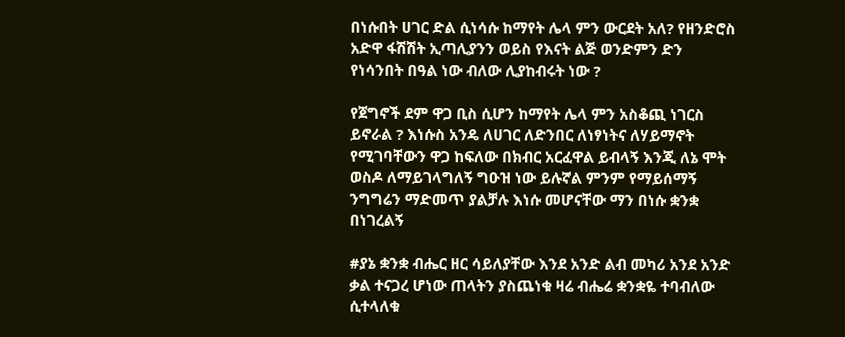በነሱበት ሀገር ድል ሲነሳሱ ከማየት ሌላ ምን ውርደት አለ? የዘንድሮስ አድዋ ፋሽሽት ኢጣሊያንን ወይስ የእናት ልጅ ወንድምን ድን የነሳንበት በዓል ነው ብለው ሊያከብሩት ነው ?

የጀግኖች ደም ዋጋ ቢስ ሲሆን ከማየት ሌላ ምን አስቆጪ ነገርስ ይኖራል ? እነሱስ አንዴ ለሀገር ለድንበር ለነፃነትና ለሃይማኖት የሚገባቸውን ዋጋ ከፍለው በክብር አርፈዋል ይብላኝ እንጂ ለኔ ሞት ወስዶ ለማይገላግለኝ ግዑዝ ነው ይሉኛል ምንም የማይሰማኝ ንግግሬን ማድመጥ ያልቻሉ እነሱ መሆናቸው ማን በነሱ ቋንቋ በነገረልኝ

#ያኔ ቋንቋ ብሔር ዘር ሳይለያቸው እንደ አንድ ልብ መካሪ አንደ አንድ ቃል ተናጋረ ሆነው ጠላትን ያስጨነቁ ዛሬ ብሔሬ ቋንቋዬ ተባብለው ሲተላለቁ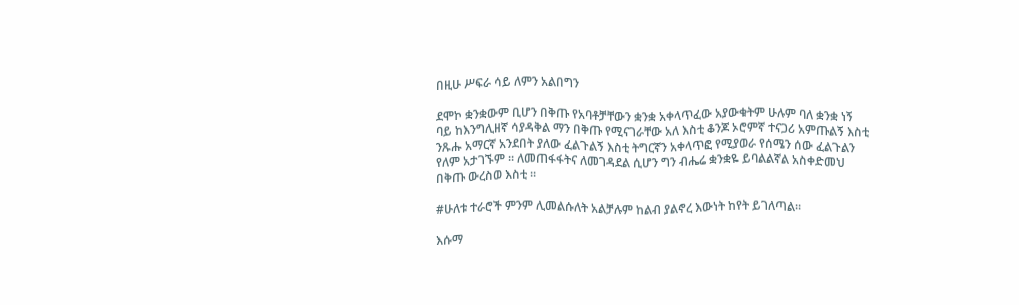በዚሁ ሥፍራ ሳይ ለምን አልበግን

ደሞኮ ቋንቋውም ቢሆን በቅጡ የአባቶቻቸውን ቋንቋ አቀላጥፈው አያውቁትም ሁሉም ባለ ቋንቋ ነኝ ባይ ከእንግሊዘኛ ሳያዳቅል ማን በቅጡ የሚናገራቸው አለ እስቲ ቆንጆ ኦሮምኛ ተናጋሪ አምጡልኝ እስቲ ንጹሑ አማርኛ አንደበት ያለው ፈልጉልኝ እስቲ ትግርኛን አቀላጥፎ የሚያወራ የሰሜን ሰው ፈልጉልን የለም አታገኙም ። ለመጠፋፋትና ለመገዳደል ሲሆን ግን ብሔሬ ቋንቋዬ ይባልልኛል አስቀድመህ በቅጡ ውረስወ እስቲ ።

#ሁለቱ ተራሮች ምንም ሊመልሱለት አልቻሉም ከልብ ያልኖረ እውነት ከየት ይገለጣል።

እሱማ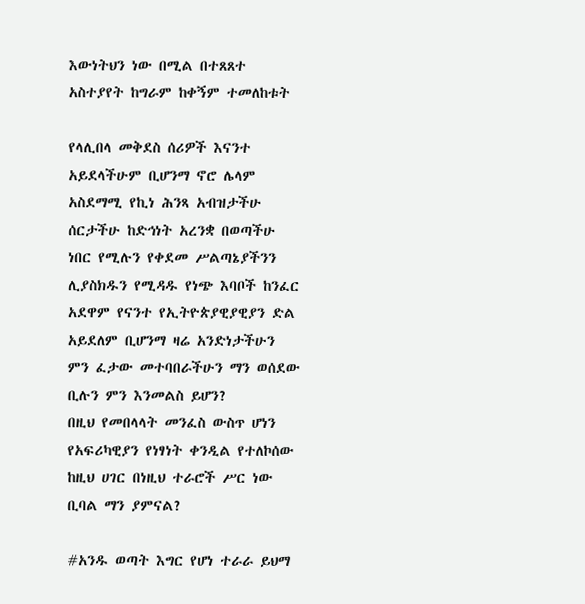እውነትህን ነው በሚል በተጸጸተ አስተያየት ከግራም ከቀኝም ተመለከቱት

የላሊበላ መቅደስ ሰሪዎች እናንተ አይደላችሁም ቢሆንማ ኖሮ ሌላም አስደማሚ የኪነ ሕንጻ አብዝታችሁ ሰርታችሁ ከድኅነት አረንቋ በወጣችሁ ነበር የሚሉን የቀደመ ሥልጣኔያችንን ሊያስክዱን የሚዳዱ የነጭ እባቦች ከንፈር አደዋም የናንተ የኢትዮጵያዊያዊያን ድል አይደለም ቢሆንማ ዛሬ አንድነታችሁን ምን ፈታው መተባበራችሁን ማን ወሰደው ቢሉን ምን እንመልስ ይሆን?
በዚህ የመበላላት መንፈስ ውስጥ ሆነን የአፍሪካዊያን የነፃነት ቀንዲል የተለኮሰው ከዚህ ሀገር በነዚህ ተራሮች ሥር ነው ቢባል ማን ያምናል?

#አንዱ ወጣት እግር የሆነ ተራራ ይህማ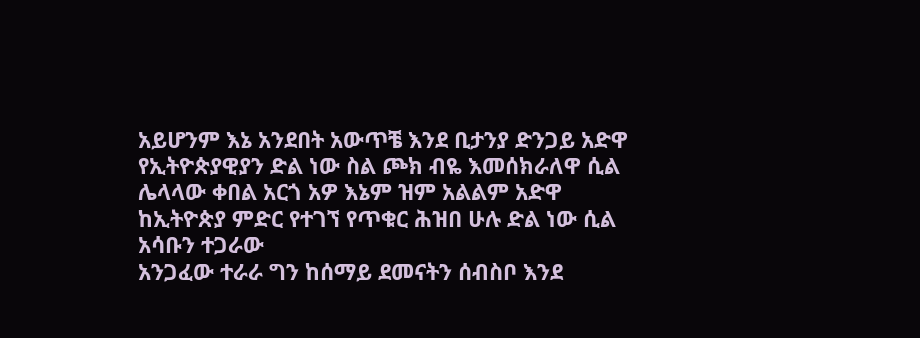አይሆንም እኔ አንደበት አውጥቼ እንደ ቢታንያ ድንጋይ አድዋ የኢትዮጵያዊያን ድል ነው ስል ጮክ ብዬ እመሰክራለዋ ሲል ሌላላው ቀበል አርጎ አዎ እኔም ዝም አልልም አድዋ ከኢትዮጵያ ምድር የተገኘ የጥቁር ሕዝበ ሁሉ ድል ነው ሲል አሳቡን ተጋራው
አንጋፈው ተራራ ግን ከሰማይ ደመናትን ሰብስቦ እንደ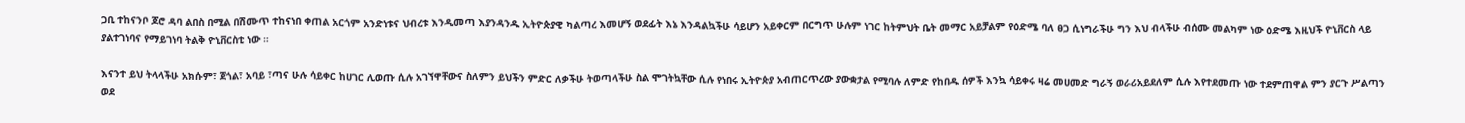ጋቢ ተከናንቦ ጆሮ ዳባ ልበስ በሚል በሽሙጥ ተከናነበ ቀጠል አርጎም አንድነቱና ህብረቱ እንዲመጣ እያንዳንዱ ኢትዮጵያዊ ካልጣረ እመሆኝ ወደፊት እኔ እንዳልኳችሁ ሳይሆን አይቀርም በርግጥ ሁሉም ነገር ከትምህት ቤት መማር አይቻልም የዕድሜ ባለ ፀጋ ሲነግራችሁ ግን እህ ብላችሁ ብሰሙ መልካም ነው ዕድሜ እዚህች ዮኒቨርስ ላይ ያልተገነባና የማይገነባ ትልቅ ዮኒቨርስቲ ነው ።

እናንተ ይህ ትላላችሁ አክሱም፣ ጀጎል፣ አባይ ፣ጣና ሁሉ ሳይቀር ከሀገር ሊወጡ ሲሉ አገኘዋቸውና ስለምን ይህችን ምድር ለቃችሁ ትወጣላችሁ ስል ሞገትኳቸው ሲሉ የነበሩ ኢትዮጵያ አብጠርጥረው ያውቋታል የሚባሉ ለምድ የከበዱ ሰዎች እንኳ ሳይቀሩ ዛሬ መሀመድ ግራኝ ወራሪአይደለም ሲሉ እየተደመጡ ነው ተደምጠዋል ምን ያርጉ ሥልጣን ወደ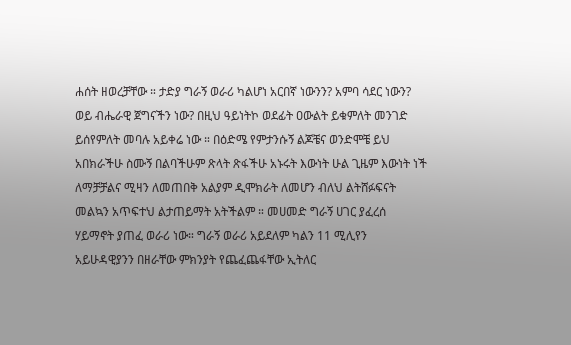ሐሰት ዘወረቻቸው ። ታድያ ግራኝ ወራሪ ካልሆነ አርበኛ ነውንን? አምባ ሳደር ነውን? ወይ ብሔራዊ ጀግናችን ነው? በዚህ ዓይነትኮ ወደፊት ዐውልት ይቁምለት መንገድ ይሰየምለት መባሉ አይቀሬ ነው ። በዕድሜ የምታንሱኝ ልጆቼና ወንድሞቼ ይህ አበክራችሁ ስሙኝ በልባችሁም ጽላት ጽፋችሁ አኑሩት እውነት ሁል ጊዜም እውነት ነች ለማቻቻልና ሚዛን ለመጠበቅ አልያም ዲሞክራት ለመሆን ብለህ ልትሸፉፍናት መልኳን አጥፍተህ ልታጠይማት አትችልም ። መሀመድ ግራኝ ሀገር ያፈረሰ ሃይማኖት ያጠፈ ወራሪ ነው። ግራኝ ወራሪ አይደለም ካልን 11 ሚሊየን አይሁዳዊያንን በዘራቸው ምክንያት የጨፈጨፋቸው ኢትለር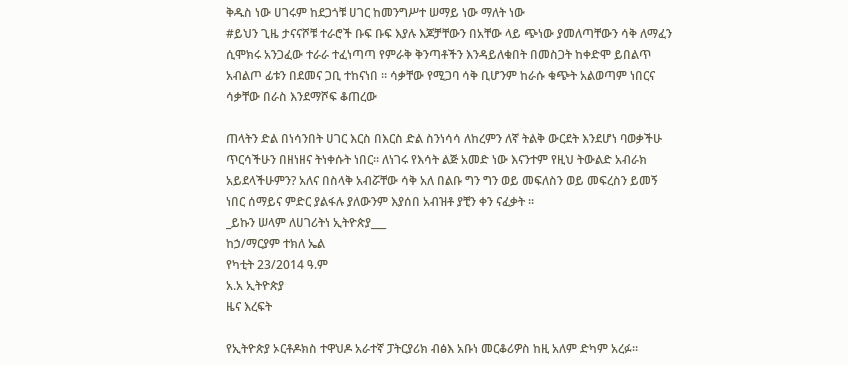ቅዱስ ነው ሀገሩም ከደጋጎቹ ሀገር ከመንግሥተ ሠማይ ነው ማለት ነው
#ይህን ጊዜ ታናናሾቹ ተራሮች ቡፍ ቡፍ እያሉ እጆቻቸውን በአቸው ላይ ጭነው ያመለጣቸውን ሳቅ ለማፈን ሲሞክሩ አንጋፈው ተራራ ተፈነጣጣ የምራቅ ቅንጣቶችን እንዳይለቁበት በመስጋት ከቀድሞ ይበልጥ አብልጦ ፊቱን በደመና ጋቢ ተከናነበ ። ሳቃቸው የሚጋባ ሳቅ ቢሆንም ከራሱ ቁጭት አልወጣም ነበርና ሳቃቸው በራስ እንደማሾፍ ቆጠረው

ጠላትን ድል በነሳንበት ሀገር እርስ በእርስ ድል ስንነሳሳ ለከረምን ለኛ ትልቅ ውርደት እንደሆነ ባወቃችሁ ጥርሳችሁን በዘነዘና ትነቀሱት ነበር። ለነገሩ የእሳት ልጅ አመድ ነው እናንተም የዚህ ትውልድ አብራክ አይደላችሁምን? አለና በስላቅ አብሯቸው ሳቅ አለ በልቡ ግን ግን ወይ መፍለስን ወይ መፍረስን ይመኝ ነበር ሰማይና ምድር ያልፋሉ ያለውንም እያሰበ አብዝቶ ያቺን ቀን ናፈቃት ።
_ይኩን ሠላም ለሀገሪትነ ኢትዮጵያ___
ከኃ/ማርያም ተክለ ኤል
የካቲት 23/2014 ዓ.ም
አ.አ ኢትዮጵያ
ዜና እረፍት

የኢትዮጵያ ኦርቶዶክስ ተዋህዶ አራተኛ ፓትርያሪክ ብፅእ አቡነ መርቆሪዎስ ከዚ አለም ድካም አረፉ።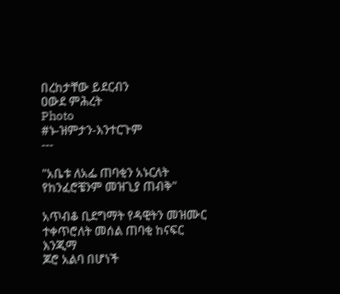በረከታቸው ይደርብን
ዐውደ ምሕረት
Photo
#ኑ-ዝምታን-እንተርጉም
---

"አቤቱ ለአፌ ጠባቂን አኑርለት
የከንፈሮቼንም መዝጊያ ጠብቅ"

አጥብቆ ቢደግማት የዳዊትን መዝሙር
ተቀጥሮለት መሰል ጠባቂ ከናፍር
እንጂማ
ጆሮ አልባ በሆነች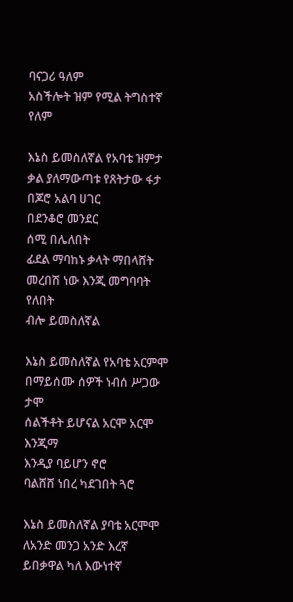ባናጋሪ ዓለም
አስችሎት ዝም የሚል ትግስተኛ የለም

እኔስ ይመስለኛል የአባቴ ዝምታ
ቃል ያለማውጣቱ የጸትታው ፋታ
በጆሮ አልባ ሀገር
በደንቆሮ መንደር
ሰሚ በሌለበት
ፊደል ማባከኑ ቃላት ማበላሸት
መረበሽ ነው እንጂ መግባባት የለበት
ብሎ ይመስለኛል

እኔስ ይመስለኛል የአባቴ አርምሞ
በማይሰሙ ሰዎች ነብሰ ሥጋው ታሞ
ሰልችቶት ይሆናል አርሞ አርሞ
እንጂማ
እንዲያ ባይሆን ኖሮ
ባልሸሸ ነበረ ካደገበት ጓሮ

እኔስ ይመስለኛል ያባቴ አርሞሞ
ለአንድ መንጋ አንድ እረኛ
ይበቃዋል ካለ እውነተኛ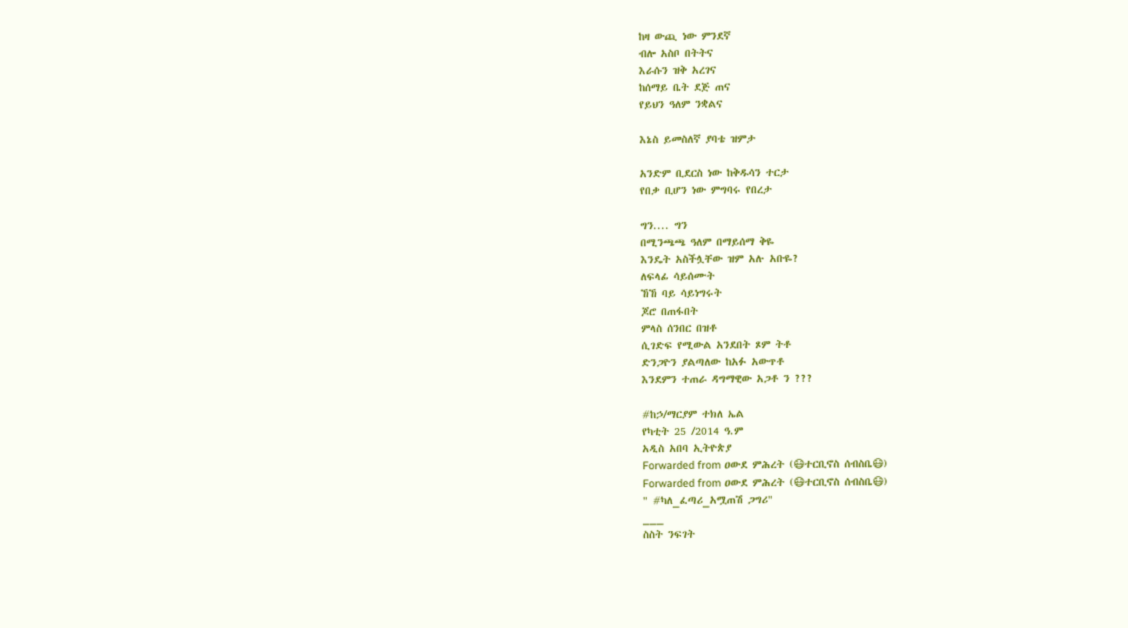ከዛ ውጪ ነው ምንደኛ
ብሎ አስቦ በትትና
እራሱን ዝቅ አረገና
ከሰማይ ቤት ደጅ ጠና
የይህን ዓለም ንቋልና

እኔስ ይመስለኛ ያባቴ ዝምታ

አንድም ቢደርስ ነው ከቅዱሳን ተርታ
የበቃ ቢሆን ነው ምግባሩ የበረታ

ግን.... ግን
በሚንጫጫ ዓለም በማይሰማ ቅዬ
እንዴት አስችሏቸው ዝም አሉ አቡዬ?
ለፍላፊ ሳይሰሙት
ኸኸ ባይ ሳይነግሩት
ጆሮ በጠፋበት
ምላስ ሰንበር በዝቶ
ሲገድፍ የሚውል አንደበት ጾም ትቶ
ድንጋዮን ያልጣለው ከአፉ አውጥቶ
እንደምን ተጠራ ዳግማዊው አጋቶ ን ???

#ከኃ/ማርያም ተክለ ኤል
የካቲት 25 /2014 ዓ.ም
አዲስ አበባ ኢትዮጵያ
Forwarded from ዐውደ ምሕረት (😷ተርቢኖስ ሰብስቤ😷)
Forwarded from ዐውደ ምሕረት (😷ተርቢኖስ ሰብስቤ😷)
" #ካለ_ፈጣሪ_አሟጠሽ ጋግሪ"
___
ስስት ንፍገት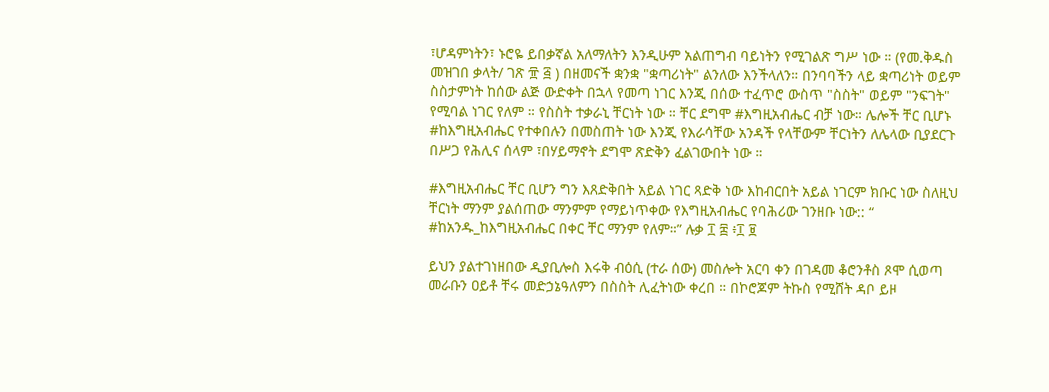፣ሆዳምነትን፣ ኑሮዬ ይበቃኛል አለማለትን እንዲሁም አልጠግብ ባይነትን የሚገልጽ ግሥ ነው ። (የመ.ቅዱስ መዝገበ ቃላት/ ገጽ ፹ ፭ ) በዘመናች ቋንቋ "ቋጣሪነት" ልንለው እንችላለን። በንባባችን ላይ ቋጣሪነት ወይም ስስታምነት ከሰው ልጅ ውድቀት በኋላ የመጣ ነገር እንጂ በሰው ተፈጥሮ ውስጥ "ስስት" ወይም "ንፍገት" የሚባል ነገር የለም ። የስስት ተቃራኒ ቸርነት ነው ። ቸር ደግሞ #እግዚአብሔር ብቻ ነው። ሌሎች ቸር ቢሆኑ #ከእግዚአብሔር የተቀበሉን በመስጠት ነው እንጂ የእራሳቸው አንዳች የላቸውም ቸርነትን ለሌላው ቢያደርጉ በሥጋ የሕሊና ሰላም ፣በሃይማኖት ደግሞ ጽድቅን ፈልገውበት ነው ።

#እግዚአብሔር ቸር ቢሆን ግን እጸድቅበት አይል ነገር ጻድቅ ነው እከብርበት አይል ነገርም ክቡር ነው ስለዚህ ቸርነት ማንም ያልሰጠው ማንምም የማይነጥቀው የእግዚአብሔር የባሕሪው ገንዘቡ ነው:: “ #ከአንዱ_ከእግዚአብሔር በቀር ቸር ማንም የለም።” ሉቃ ፲ ፰ ፥፲ ፱

ይህን ያልተገነዘበው ዲያቢሎስ እሩቅ ብዕሲ (ተራ ሰው) መስሎት አርባ ቀን በገዳመ ቆሮንቶስ ጾሞ ሲወጣ መራቡን ዐይቶ ቸሩ መድኃኔዓለምን በስስት ሊፈትነው ቀረበ ። በኮሮጆም ትኩስ የሚሸት ዳቦ ይዞ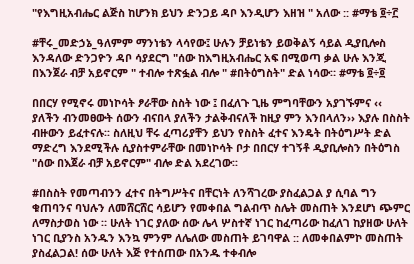"የእግዚአብሔር ልጅስ ከሆንክ ይህን ድንጋይ ዳቦ እንዲሆን እዘዝ " አለው :: #ማቴ ፬÷፫

#ቸሩ_መድኃኔ_ዓለምም ማንነቴን ላሳየው፤ ሁሉን ቻይነቴን ይወቅልኝ ሳይል ዲያቢሎስ እንዳለው ድንጋዮን ዳቦ ሳያደርግ "ሰው ከእግዚአብሔር አፍ በሚወጣ ቃል ሁሉ እንጂ በእንጀራ ብቻ አይኖርም " ተብሎ ተጽፏል ብሎ " #በትዕግስት" ድል ነሳው። #ማቴ ፬÷፬

በበርሃ የሚኖሩ መነኮሳት ፆራቸው ስስት ነው ፤ በፈለጉ ጊዜ ምግባቸውን አያገኙምና ‹‹ ያለችን ብንመፀውት ሰውን ብናበላ ያለችን ታልቅብናለች ከዚያ ምን እንበላለን›› እያሉ በስስት ብዙውን ይፈተናሉ፡፡ ስለዚህ ቸሩ ፈጣሪያቸን ይህን የስስት ፈተና እንዴት በትዕግሥት ድል ማድረግ እንደሚችሉ ሲያስተምራቸው በመነኮሳት ቦታ በበርሃ ተገኝቶ ዲያቢሎስን በትዕግስ "ሰው በእጀራ ብቻ አይኖርም" ብሎ ድል አደረገው፡፡

#በስስት የመጣብንን ፈተና በትግሥትና በቸርነት ለንሻገረው ያስፈልጋል ያ ሲባል ግን ቁጠባንና ባህሉን ለመሸርሸር ሳይሆን የመቀበል ግልብጥ ስሌት መስጠት እንደሆነ ጭምር ለማስታወስ ነው ። ሁለት ነገር ያለው ሰው ሌላ ሦስተኛ ነገር ከፈጣሪው ከፈለገ ከያዘው ሁለት ነገር ቢያንስ አንዱን እንኳ ምንም ለሌለው መስጠት ይገባዋል :: ለመቀበልምኮ መስጠት ያስፈልጋል! ሰው ሁለት እጅ የተሰጠው በአንዱ ተቀብሎ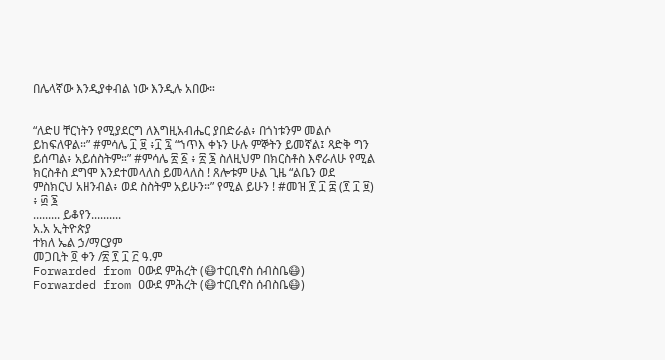በሌላኛው እንዲያቀብል ነው እንዲሉ አበው።


“ለድሀ ቸርነትን የሚያደርግ ለእግዚአብሔር ያበድራል፥ በጎነቱንም መልሶ ይከፍለዋል።” #ምሳሌ ፲ ፱ ፥፲ ፯ “ኀጥእ ቀኑን ሁሉ ምኞትን ይመኛል፤ ጻድቅ ግን ይሰጣል፥ አይሰስትም።” #ምሳሌ ፳ ፩ ፥ ፳ ፮ ስለዚህም በክርስቶስ እኖራለሁ የሚል ክርስቶስ ደግሞ እንደተመላለስ ይመላለስ ! ጸሎቱም ሁል ጊዜ “ልቤን ወደ ምስክርህ አዘንብል፥ ወደ ስስትም አይሁን።” የሚል ይሁን ! #መዝ ፻ ፲ ፰ (፻ ፲ ፱) ፥ ፴ ፮
......... ይቆየን..........
አ.አ ኢትዮጵያ
ተክለ ኤል ኃ/ማርያም
መጋቢት ፬ ቀን /፳ ፻ ፲ ፫ ዓ.ም
Forwarded from ዐውደ ምሕረት (😷ተርቢኖስ ሰብስቤ😷)
Forwarded from ዐውደ ምሕረት (😷ተርቢኖስ ሰብስቤ😷)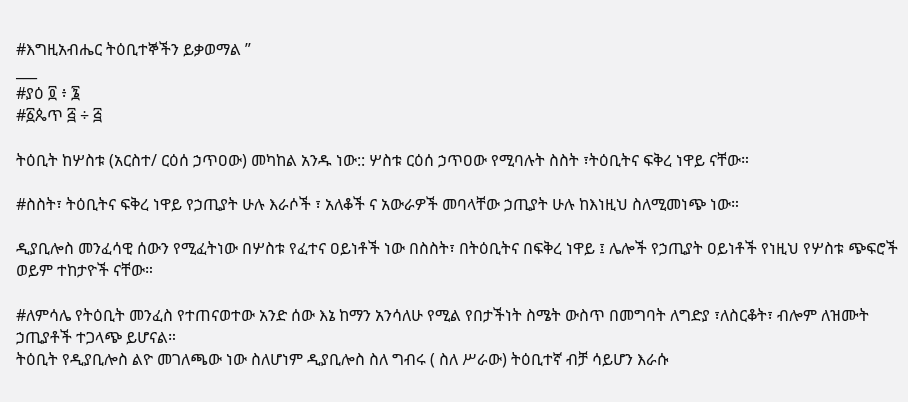#እግዚአብሔር ትዕቢተኞችን ይቃወማል ”
___
#ያዕ ፬ ፥ ፮
#፩ጴጥ ፭ ÷ ፭

ትዕቢት ከሦስቱ (አርስተ/ ርዕሰ ኃጥዐው) መካከል አንዱ ነው:: ሦስቱ ርዕሰ ኃጥዐው የሚባሉት ስስት ፣ትዕቢትና ፍቅረ ነዋይ ናቸው።

#ስስት፣ ትዕቢትና ፍቅረ ነዋይ የኃጢያት ሁሉ እራሶች ፣ አለቆች ና አውራዎች መባላቸው ኃጢያት ሁሉ ከእነዚህ ስለሚመነጭ ነው።

ዲያቢሎስ መንፈሳዊ ሰውን የሚፈትነው በሦስቱ የፈተና ዐይነቶች ነው በስስት፣ በትዕቢትና በፍቅረ ነዋይ ፤ ሌሎች የኃጢያት ዐይነቶች የነዚህ የሦስቱ ጭፍሮች ወይም ተከታዮች ናቸው።

#ለምሳሌ የትዕቢት መንፈስ የተጠናወተው አንድ ሰው እኔ ከማን አንሳለሁ የሚል የበታችነት ስሜት ውስጥ በመግባት ለግድያ ፣ለስርቆት፣ ብሎም ለዝሙት ኃጢያቶች ተጋላጭ ይሆናል።
ትዕቢት የዲያቢሎስ ልዮ መገለጫው ነው ስለሆነም ዲያቢሎስ ስለ ግብሩ ( ስለ ሥራው) ትዕቢተኛ ብቻ ሳይሆን እራሱ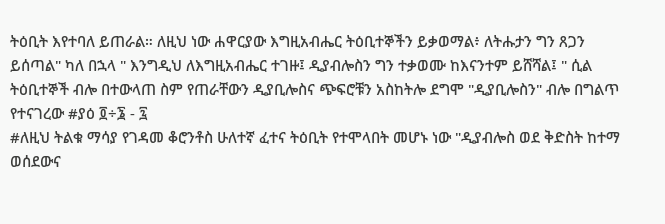ትዕቢት እየተባለ ይጠራል። ለዚህ ነው ሐዋርያው እግዚአብሔር ትዕቢተኞችን ይቃወማል፥ ለትሑታን ግን ጸጋን ይሰጣል" ካለ በኋላ " እንግዲህ ለእግዚአብሔር ተገዙ፤ ዲያብሎስን ግን ተቃወሙ ከእናንተም ይሸሻል፤ " ሲል ትዕቢተኞች ብሎ በተውላጠ ስም የጠራቸውን ዲያቢሎስና ጭፍሮቹን አስከትሎ ደግሞ "ዲያቢሎስን" ብሎ በግልጥ የተናገረው #ያዕ ፬÷፮ - ፯
#ለዚህ ትልቁ ማሳያ የገዳመ ቆሮንቶስ ሁለተኛ ፈተና ትዕቢት የተሞላበት መሆኑ ነው "ዲያብሎስ ወደ ቅድስት ከተማ ወሰደውና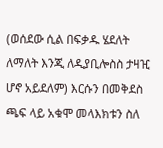(ወሰደው ሲል በፍቃዱ ሄደለት ለማለት እንጂ ለዲያቢሎስስ ታዛዢ ሆኖ አይደለም) እርሱን በመቅደስ ጫፍ ላይ አቁሞ መላእክቱን ስለ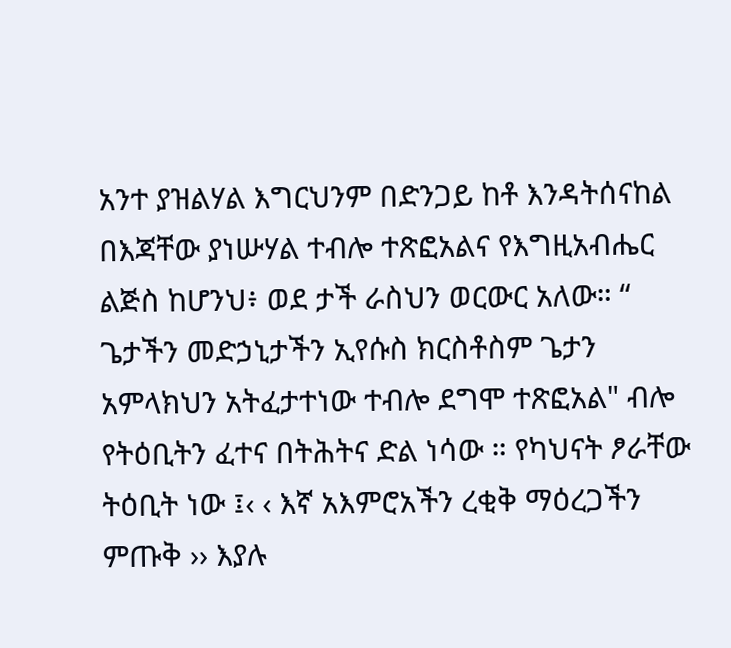አንተ ያዝልሃል እግርህንም በድንጋይ ከቶ እንዳትሰናከል በእጃቸው ያነሡሃል ተብሎ ተጽፎአልና የእግዚአብሔር ልጅስ ከሆንህ፥ ወደ ታች ራስህን ወርውር አለው። “ ጌታችን መድኃኒታችን ኢየሱስ ክርስቶስም ጌታን አምላክህን አትፈታተነው ተብሎ ደግሞ ተጽፎአል" ብሎ የትዕቢትን ፈተና በትሕትና ድል ነሳው ። የካህናት ፆራቸው ትዕቢት ነው ፤‹ ‹ እኛ አእምሮአችን ረቂቅ ማዕረጋችን ምጡቅ ›› እያሉ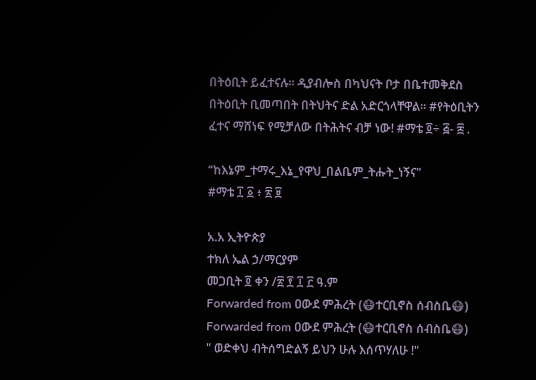በትዕቢት ይፈተናሉ፡፡ ዲያብሎስ በካህናት ቦታ በቤተመቅደስ በትዕቢት ቢመጣበት በትህትና ድል አድርጎላቸዋል፡፡ #የትዕቢትን ፈተና ማሸነፍ የሚቻለው በትሕትና ብቻ ነው! #ማቴ ፬÷ ፭- ፰ .

“ከእኔም_ተማሩ_እኔ_የዋህ_በልቤም_ትሑት_ነኝና"
#ማቴ ፲ ፩ ፥ ፳ ፱

አ.አ ኢትዮጵያ
ተክለ ኤል ኃ/ማርያም
መጋቢት ፬ ቀን /፳ ፻ ፲ ፫ ዓ.ም
Forwarded from ዐውደ ምሕረት (😷ተርቢኖስ ሰብስቤ😷)
Forwarded from ዐውደ ምሕረት (😷ተርቢኖስ ሰብስቤ😷)
" ወድቀህ ብትሰግድልኝ ይህን ሁሉ እሰጥሃለሁ !"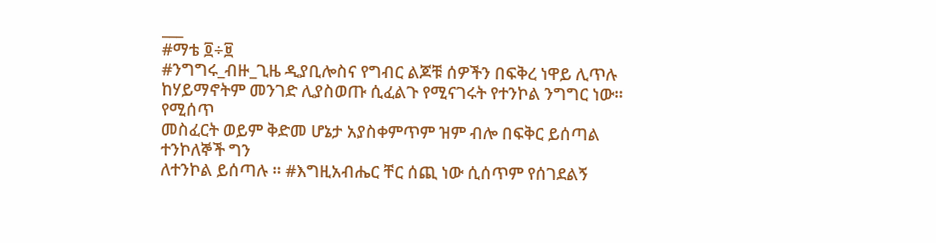___
#ማቴ ፬÷፱
#ንግግሩ_ብዙ_ጊዜ ዲያቢሎስና የግብር ልጆቹ ሰዎችን በፍቅረ ነዋይ ሊጥሉ
ከሃይማኖትም መንገድ ሊያስወጡ ሲፈልጉ የሚናገሩት የተንኮል ንግግር ነው። የሚሰጥ
መስፈርት ወይም ቅድመ ሆኔታ አያስቀምጥም ዝም ብሎ በፍቅር ይሰጣል ተንኮለኞች ግን
ለተንኮል ይሰጣሉ ። #እግዚአብሔር ቸር ሰጪ ነው ሲሰጥም የሰገደልኝ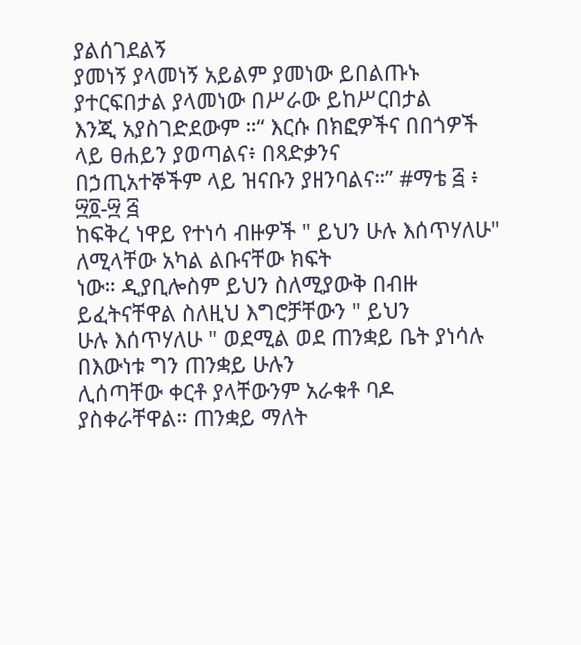ያልሰገደልኝ
ያመነኝ ያላመነኝ አይልም ያመነው ይበልጡኑ ያተርፍበታል ያላመነው በሥራው ይከሥርበታል
እንጂ አያስገድደውም ።“ እርሱ በክፎዎችና በበጎዎች ላይ ፀሐይን ያወጣልና፥ በጻድቃንና
በኃጢአተኞችም ላይ ዝናቡን ያዘንባልና።” #ማቴ ፭ ፥ ፵፬-፵ ፭
ከፍቅረ ነዋይ የተነሳ ብዙዎች " ይህን ሁሉ እሰጥሃለሁ" ለሚላቸው አካል ልቡናቸው ክፍት
ነው። ዲያቢሎስም ይህን ስለሚያውቅ በብዙ ይፈትናቸዋል ስለዚህ እግሮቻቸውን " ይህን
ሁሉ እሰጥሃለሁ " ወደሚል ወደ ጠንቋይ ቤት ያነሳሉ በእውነቱ ግን ጠንቋይ ሁሉን
ሊሰጣቸው ቀርቶ ያላቸውንም አራቁቶ ባዶ ያስቀራቸዋል። ጠንቋይ ማለት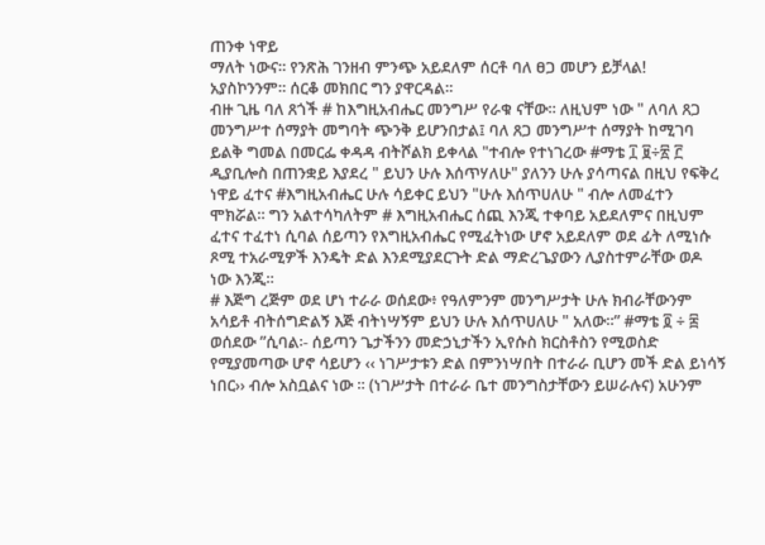ጠንቀ ነዋይ
ማለት ነውና። የንጽሕ ገንዘብ ምንጭ አይደለም ሰርቶ ባለ ፀጋ መሆን ይቻላል!
አያስኮንንም። ሰርቆ መክበር ግን ያዋርዳል።
ብዙ ጊዜ ባለ ጸጎች # ከእግዚአብሔር መንግሥ የራቁ ናቸው። ለዚህም ነው " ለባለ ጸጋ
መንግሥተ ሰማያት መግባት ጭንቅ ይሆንበታል፤ ባለ ጸጋ መንግሥተ ሰማያት ከሚገባ
ይልቅ ግመል በመርፌ ቀዳዳ ብትሾልክ ይቀላል "ተብሎ የተነገረው #ማቴ ፲ ፱÷፳ ፫
ዲያቢሎስ በጠንቋይ እያደረ " ይህን ሁሉ እሰጥሃለሁ" ያለንን ሁሉ ያሳጣናል በዚህ የፍቅረ
ነዋይ ፈተና #እግዚአብሔር ሁሉ ሳይቀር ይህን "ሁሉ እሰጥሀለሁ " ብሎ ለመፈተን
ሞክሯል። ግን አልተሳካለትም # እግዚአብሔር ሰጪ እንጂ ተቀባይ አይደለምና በዚህም
ፈተና ተፈተነ ሲባል ሰይጣን የእግዚአብሔር የሚፈትነው ሆኖ አይደለም ወደ ፊት ለሚነሱ
ጾሚ ተአራሚዎች እንዴት ድል እንደሚያደርጉት ድል ማድረጌያውን ሊያስተምራቸው ወዶ
ነው እንጂ።
# እጅግ ረጅም ወደ ሆነ ተራራ ወሰደው፥ የዓለምንም መንግሥታት ሁሉ ክብራቸውንም
አሳይቶ ብትሰግድልኝ እጅ ብትነሣኝም ይህን ሁሉ እሰጥሀለሁ " አለው፡፡” #ማቴ ፬ ÷ ፰
ወሰደው ”ሲባል፡- ሰይጣን ጌታችንን መድኃኒታችን ኢየሱስ ክርስቶስን የሚወስድ
የሚያመጣው ሆኖ ሳይሆን ‹‹ ነገሥታቱን ድል በምንነሣበት በተራራ ቢሆን መች ድል ይነሳኝ
ነበር›› ብሎ አስቧልና ነው ፡፡ (ነገሥታት በተራራ ቤተ መንግስታቸውን ይሠራሉና) አሁንም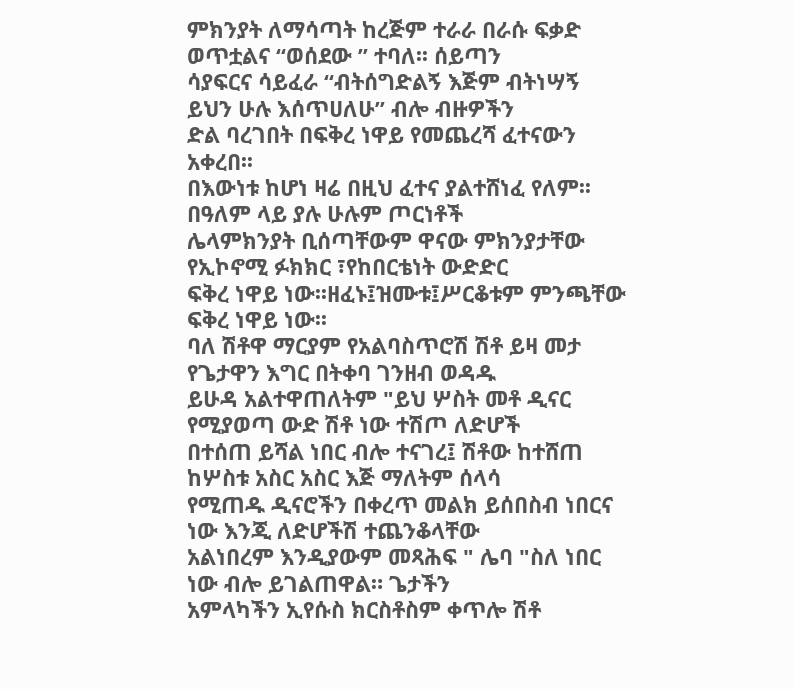ምክንያት ለማሳጣት ከረጅም ተራራ በራሱ ፍቃድ ወጥቷልና “ወሰደው ” ተባለ፡፡ ሰይጣን
ሳያፍርና ሳይፈራ “ብትሰግድልኝ እጅም ብትነሣኝ ይህን ሁሉ እሰጥሀለሁ” ብሎ ብዙዎችን
ድል ባረገበት በፍቅረ ነዋይ የመጨረሻ ፈተናውን አቀረበ፡፡
በእውነቱ ከሆነ ዛሬ በዚህ ፈተና ያልተሸነፈ የለም፡፡ በዓለም ላይ ያሉ ሁሉም ጦርነቶች
ሌላምክንያት ቢሰጣቸውም ዋናው ምክንያታቸው የኢኮኖሚ ፉክክር ፣የከበርቴነት ውድድር
ፍቅረ ነዋይ ነው፡፡ዘፈኑ፤ዝሙቱ፤ሥርቆቱም ምንጫቸው ፍቅረ ነዋይ ነው፡፡
ባለ ሽቶዋ ማርያም የአልባስጥሮሽ ሽቶ ይዛ መታ የጌታዋን እግር በትቀባ ገንዘብ ወዳዱ
ይሁዳ አልተዋጠለትም "ይህ ሦስት መቶ ዲናር የሚያወጣ ውድ ሽቶ ነው ተሽጦ ለድሆች
በተሰጠ ይሻል ነበር ብሎ ተናገረ፤ ሽቶው ከተሸጠ ከሦስቱ አስር አስር እጅ ማለትም ሰላሳ
የሚጠዱ ዲናሮችን በቀረጥ መልክ ይሰበስብ ነበርና ነው እንጂ ለድሆችሽ ተጨንቆላቸው
አልነበረም እንዲያውም መጻሕፍ " ሌባ "ስለ ነበር ነው ብሎ ይገልጠዋል። ጌታችን
አምላካችን ኢየሱስ ክርስቶስም ቀጥሎ ሽቶ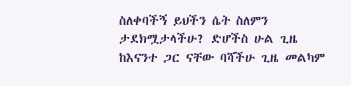ስለቀባችኝ ይህችን ሴት ስለምን
ታደክሟታላችሁ? ድሆችስ ሁል ጊዜ ከእናንተ ጋር ናቸው ባሻችሁ ጊዜ መልካም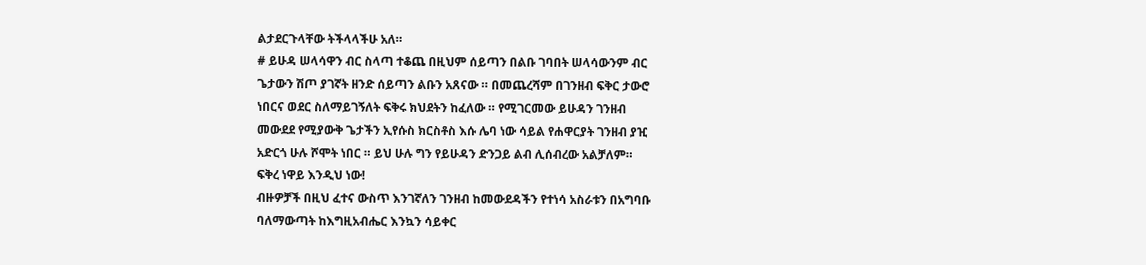ልታደርጉላቸው ትችላላችሁ አለ።
# ይሁዳ ሠላሳዋን ብር ስላጣ ተቆጨ በዚህም ሰይጣን በልቡ ገባበት ሠላሳውንም ብር
ጌታውን ሽጦ ያገኛት ዘንድ ሰይጣን ልቡን አጸናው ። በመጨረሻም በገንዘብ ፍቅር ታውሮ
ነበርና ወደር ስለማይገኝለት ፍቅሩ ክህደትን ከፈለው ። የሚገርመው ይሁዳን ገንዘብ
መውደደ የሚያውቅ ጌታችን ኢየሱስ ክርስቶስ እሱ ሌባ ነው ሳይል የሐዋርያት ገንዘብ ያዢ
አድርጎ ሁሉ ሾሞት ነበር ። ይህ ሁሉ ግን የይሁዳን ድንጋይ ልብ ሊሰብረው አልቻለም።
ፍቅረ ነዋይ እንዲህ ነው!
ብዙዎቻች በዚህ ፈተና ውስጥ እንገኛለን ገንዘብ ከመውደዳችን የተነሳ አስራቱን በአግባቡ
ባለማውጣት ከእግዚአብሔር እንኳን ሳይቀር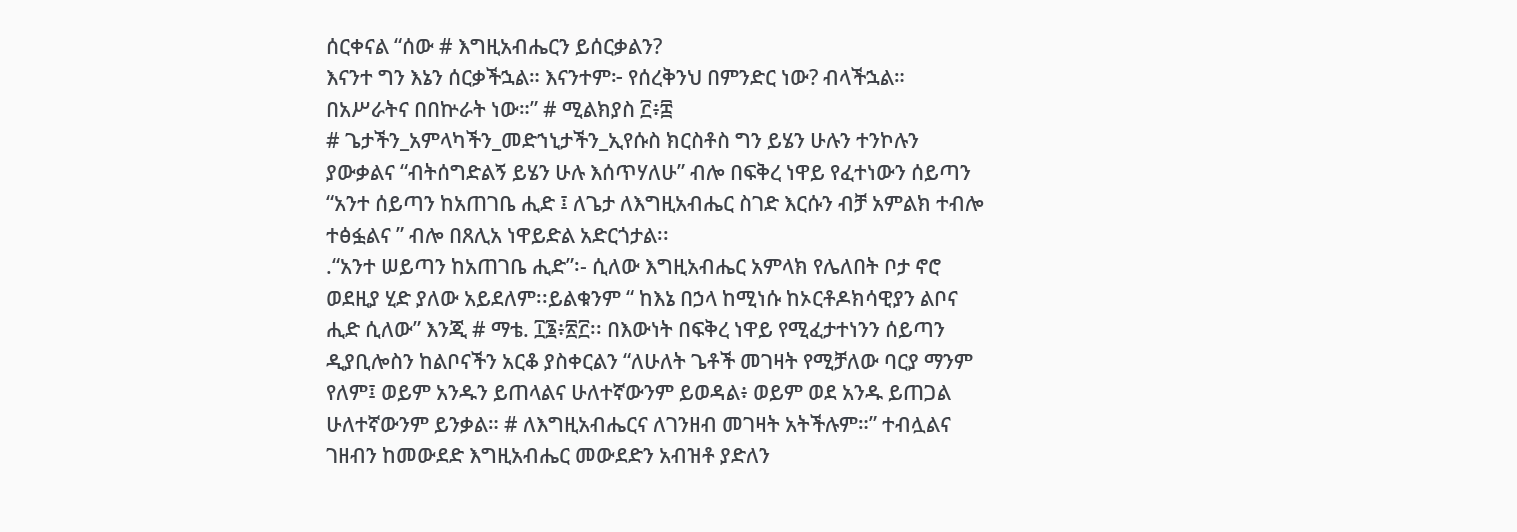ሰርቀናል “ሰው # እግዚአብሔርን ይሰርቃልን?
እናንተ ግን እኔን ሰርቃችኋል። እናንተም፦ የሰረቅንህ በምንድር ነው? ብላችኋል።
በአሥራትና በበኵራት ነው።” # ሚልክያስ ፫፥፰
# ጌታችን_አምላካችን_መድኀኒታችን_ኢየሱስ ክርስቶስ ግን ይሄን ሁሉን ተንኮሉን
ያውቃልና “ብትሰግድልኝ ይሄን ሁሉ እሰጥሃለሁ” ብሎ በፍቅረ ነዋይ የፈተነውን ሰይጣን
“አንተ ሰይጣን ከአጠገቤ ሒድ ፤ ለጌታ ለእግዚአብሔር ስገድ እርሱን ብቻ አምልክ ተብሎ
ተፅፏልና ” ብሎ በጸሊአ ነዋይድል አድርጎታል፡፡
.“አንተ ሠይጣን ከአጠገቤ ሒድ”፡- ሲለው እግዚአብሔር አምላክ የሌለበት ቦታ ኖሮ
ወደዚያ ሂድ ያለው አይደለም፡፡ይልቁንም “ ከእኔ በኃላ ከሚነሱ ከኦርቶዶክሳዊያን ልቦና
ሒድ ሲለው” እንጂ # ማቴ. ፲፮፥፳፫፡፡ በእውነት በፍቅረ ነዋይ የሚፈታተነንን ሰይጣን
ዲያቢሎስን ከልቦናችን አርቆ ያስቀርልን “ለሁለት ጌቶች መገዛት የሚቻለው ባርያ ማንም
የለም፤ ወይም አንዱን ይጠላልና ሁለተኛውንም ይወዳል፥ ወይም ወደ አንዱ ይጠጋል
ሁለተኛውንም ይንቃል። # ለእግዚአብሔርና ለገንዘብ መገዛት አትችሉም።” ተብሏልና
ገዘብን ከመውደድ እግዚአብሔር መውደድን አብዝቶ ያድለን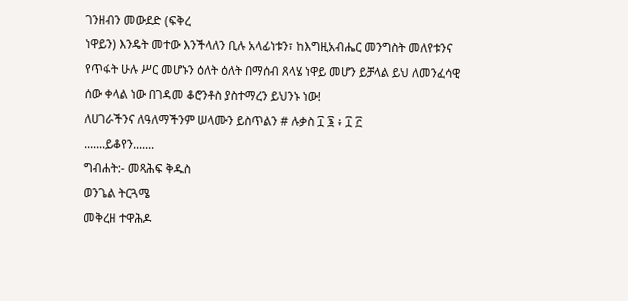ገንዘብን መውደድ (ፍቅረ
ነዋይን) እንዴት መተው እንችላለን ቢሉ አላፊነቱን፣ ከእግዚአብሔር መንግስት መለየቱንና
የጥፋት ሁሉ ሥር መሆኑን ዕለት ዕለት በማሰብ ጸላሄ ነዋይ መሆን ይቻላል ይህ ለመንፈሳዊ
ሰው ቀላል ነው በገዳመ ቆሮንቶስ ያስተማረን ይህንኑ ነው!
ለሀገራችንና ለዓለማችንም ሠላሙን ይስጥልን # ሉቃስ ፲ ፮ ፥ ፲ ፫
.......ይቆየን.......
ግብሐት:- መጻሕፍ ቅዱስ
ወንጌል ትርጓሜ
መቅረዘ ተዋሕዶ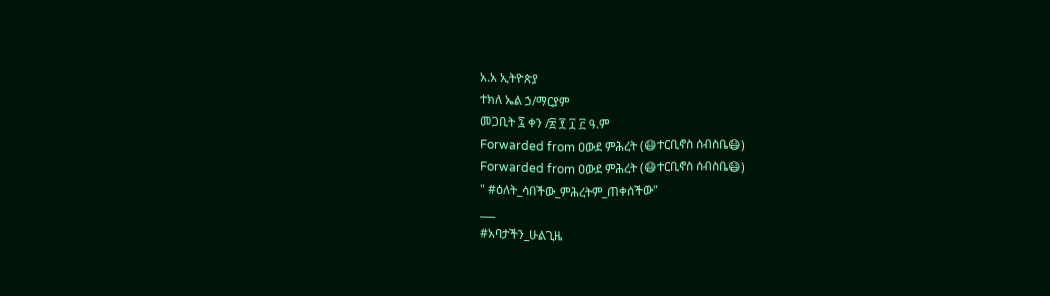አ.አ ኢትዮጵያ
ተክለ ኤል ኃ/ማርያም
መጋቢት ፯ ቀን /፳ ፻ ፲ ፫ ዓ.ም
Forwarded from ዐውደ ምሕረት (😷ተርቢኖስ ሰብስቤ😷)
Forwarded from ዐውደ ምሕረት (😷ተርቢኖስ ሰብስቤ😷)
" #ዕለት_ሳበችው_ምሕረትም_ጠቀሰችው"
___
#አባታችን_ሁልጊዜ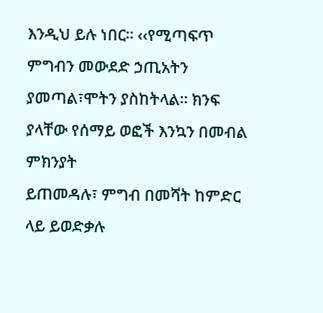እንዲህ ይሉ ነበር። ‹‹የሚጣፍጥ ምግብን መውደድ ኃጢአትን
ያመጣል፣ሞትን ያስከትላል፡፡ ክንፍ ያላቸው የሰማይ ወፎች እንኳን በመብል ምክንያት
ይጠመዳሉ፣ ምግብ በመሻት ከምድር ላይ ይወድቃሉ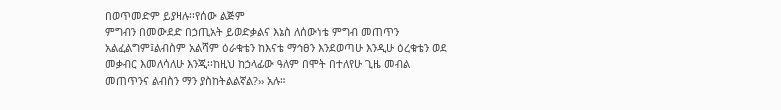በወጥመድም ይያዛሉ፡፡የሰው ልጅም
ምግብን በመውደድ በኃጢአት ይወድቃልና እኔስ ለሰውነቴ ምግብ መጠጥን
አልፈልግም፤ልብስም አልሻም ዕራቁቴን ከእናቴ ማኅፀን እንደወጣሁ እንዲሁ ዕረቁቴን ወደ
መቃብር እመለሳለሁ እንጂ፡፡ከዚህ ከኃላፊው ዓለም በሞት በተለየሁ ጊዜ መብል
መጠጥንና ልብስን ማን ያስከትልልኛል?›› አሉ።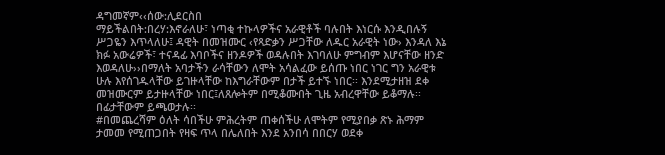ዳግመኛም‹‹ሰው:ሊደርስበ
ማይችልበት:በረሃ:እኖራለሁ፣ ነጣቂ ተኩላዎችና አራዊቶች ባሉበት እነርሱ እንዲበሉኝ
ሥጋዬን እጥላለሁ፤ ዳዊት በመዝሙር ‹የጻድቃን ሥጋቸው ለዱር አራዊት ነው› እንዳለ እኔ
ክፉ አውሬዎች፣ ተናዳፊ እባቦችና ዘንዶዎች ወዳሉበት እገባለሁ ምግብም እሆናቸው ዘንድ
እወዳለሁ››በማለት አባታችን ራሳቸውን ለሞት አሳልፈው ይሰጡ ነበር ነገር ግን አራዊቱ
ሁሉ እየሰገዱላቸው ይገዙላቸው ከእግራቸውም በታች ይተኙ ነበር፡፡ እንደሚታዘዝ ደቀ
መዝሙርም ይታዙላቸው ነበር፤ለጸሎትም በሚቆሙበት ጊዜ አብረዋቸው ይቆማሉ፡፡
በፊታቸውም ይጫወታሉ፡፡
#በመጨረሻም ዕለት ሳበችሁ ምሕረትም ጠቀሰችሁ ለሞትም የሚያበቃ ጽኑ ሕማም
ታመመ የሚጠጋበት የዛፍ ጥላ በሌለበት እንደ አንበሳ በበርሃ ወደቀ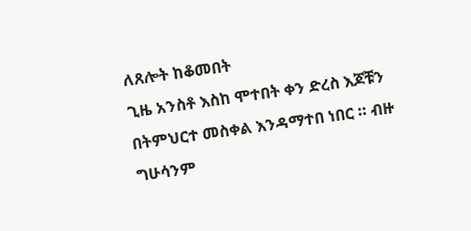ለጸሎት ከቆመበት
ጊዜ አንስቶ እስከ ሞተበት ቀን ድረስ እጆቹን በትምህርተ መስቀል እንዳማተበ ነበር ። ብዙ
ግሁሳንም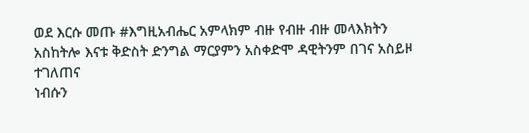ወደ እርሱ መጡ #እግዚአብሔር አምላክም ብዙ የብዙ ብዙ መላእክትን
አስከትሎ እናቱ ቅድስት ድንግል ማርያምን አስቀድሞ ዳዊትንም በገና አስይዞ ተገለጠና
ነብሱን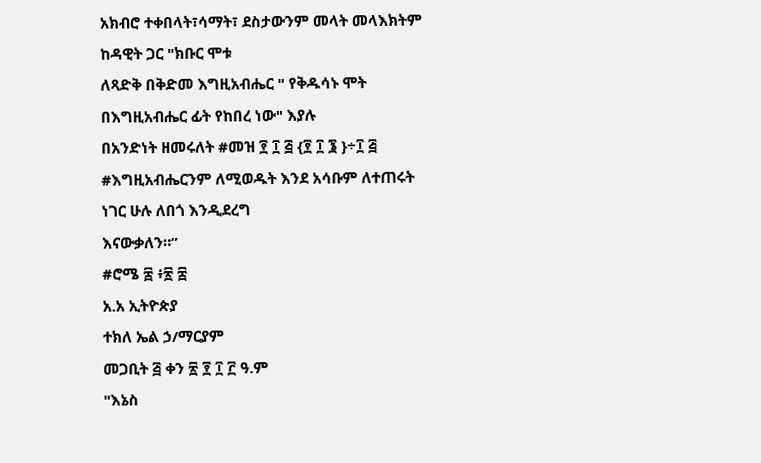አክብሮ ተቀበላት፣ሳማት፣ ደስታውንም መላት መላእክትም ከዳዊት ጋር "ክቡር ሞቱ
ለጻድቅ በቅድመ እግዚአብሔር " የቅዱሳኑ ሞት በእግዚአብሔር ፊት የከበረ ነው" እያሉ
በአንድነት ዘመሩለት #መዝ ፻ ፲ ፭ {፻ ፲ ፮ }÷፲ ፭
#እግዚአብሔርንም ለሚወዱት እንደ አሳቡም ለተጠሩት ነገር ሁሉ ለበጎ እንዲደረግ
እናውቃለን።”
#ሮሜ ፰ ፥፳ ፰
አ.አ ኢትዮጵያ
ተክለ ኤል ኃ/ማርያም
መጋቢት ፭ ቀን ፳ ፻ ፲ ፫ ዓ.ም
"እኔስ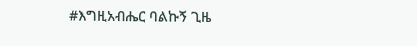#እግዚአብሔር ባልኩኝ ጊዜ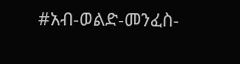#አብ-ወልድ-መንፈስ-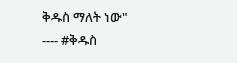ቅዱስ ማለት ነው"
---- #ቅዱስ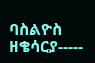ባስልዮስ ዘቄሳርያ-----